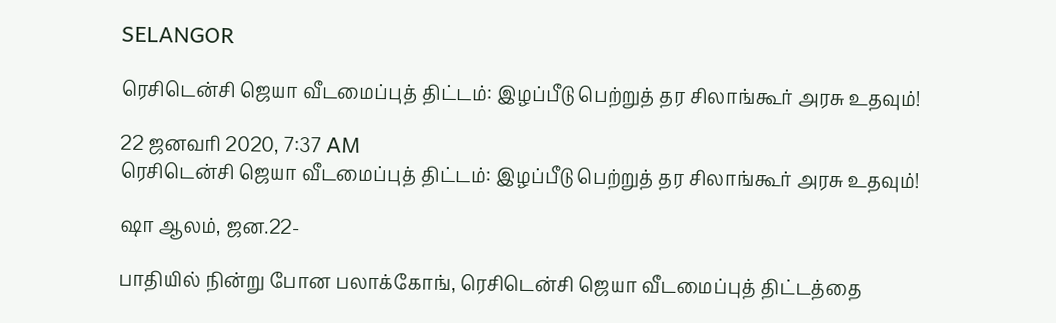SELANGOR

ரெசிடென்சி ஜெயா வீடமைப்புத் திட்டம்: இழப்பீடு பெற்றுத் தர சிலாங்கூர் அரசு உதவும்!

22 ஜனவரி 2020, 7:37 AM
ரெசிடென்சி ஜெயா வீடமைப்புத் திட்டம்: இழப்பீடு பெற்றுத் தர சிலாங்கூர் அரசு உதவும்!

ஷா ஆலம், ஜன.22-

பாதியில் நின்று போன பலாக்கோங், ரெசிடென்சி ஜெயா வீடமைப்புத் திட்டத்தை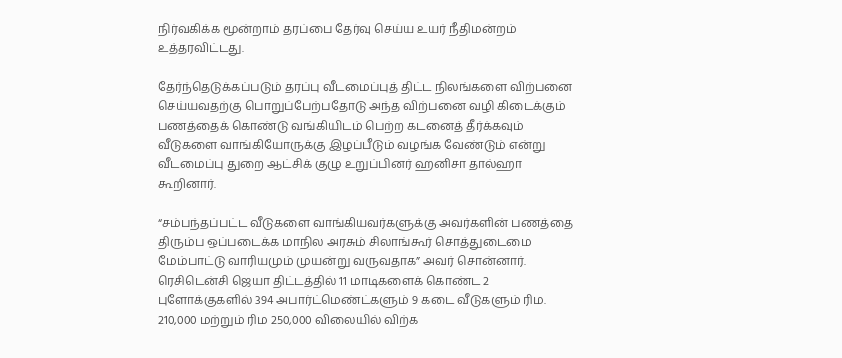நிர்வகிக்க மூன்றாம் தரப்பை தேர்வு செய்ய உயர் நீதிமன்றம் உத்தரவிட்டது.

தேர்ந்தெடுக்கப்படும் தரப்பு வீடமைப்புத் திட்ட நிலங்களை விற்பனை செய்யவதற்கு பொறுப்பேற்பதோடு அந்த விற்பனை வழி கிடைக்கும் பணத்தைக் கொண்டு வங்கியிடம் பெற்ற கடனைத் தீர்க்கவும் வீடுகளை வாங்கியோருக்கு இழப்பீடும் வழங்க வேண்டும் என்று வீடமைப்பு துறை ஆட்சிக் குழு உறுப்பினர் ஹனிசா தால்ஹா கூறினார்.

“சம்பந்தப்பட்ட வீடுகளை வாங்கியவர்களுக்கு அவர்களின் பணத்தை திரும்ப ஒப்படைக்க மாநில அரசும் சிலாங்கூர் சொத்துடைமை மேம்பாட்டு வாரியமும் முயன்று வருவதாக” அவர் சொன்னார். ரெசிடென்சி ஜெயா திட்டத்தில் 11 மாடிகளைக் கொண்ட 2 புளோக்குகளில் 394 அபார்ட்மெண்ட்களும் 9 கடை வீடுகளும் ரிம. 210,000 மற்றும் ரிம 250,000 விலையில் விற்க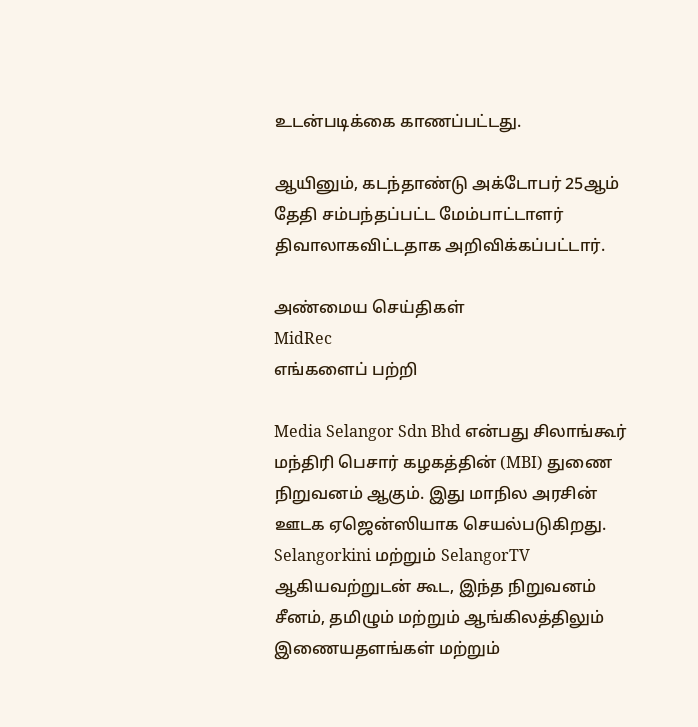உடன்படிக்கை காணப்பட்டது.

ஆயினும், கடந்தாண்டு அக்டோபர் 25ஆம் தேதி சம்பந்தப்பட்ட மேம்பாட்டாளர் திவாலாகவிட்டதாக அறிவிக்கப்பட்டார்.

அண்மைய செய்திகள்
MidRec
எங்களைப் பற்றி

Media Selangor Sdn Bhd என்பது சிலாங்கூர் மந்திரி பெசார் கழகத்தின் (MBI) துணை நிறுவனம் ஆகும். இது மாநில அரசின் ஊடக ஏஜென்ஸியாக செயல்படுகிறது. Selangorkini மற்றும் SelangorTV ஆகியவற்றுடன் கூட, இந்த நிறுவனம் சீனம், தமிழும் மற்றும் ஆங்கிலத்திலும் இணையதளங்கள் மற்றும்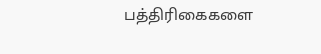பத்திரிகைகளை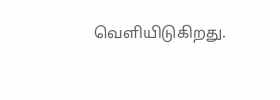வெளியிடுகிறது.